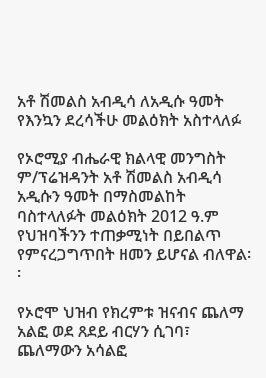አቶ ሽመልስ አብዲሳ ለአዲሱ ዓመት የእንኳን ደረሳችሁ መልዕክት አስተላለፉ

የኦሮሚያ ብሔራዊ ክልላዊ መንግስት ም/ፕሬዝዳንት አቶ ሽመልስ አብዲሳ አዲሱን ዓመት በማስመልከት ባስተላለፉት መልዕክት 2012 ዓ.ም የህዝባችንን ተጠቃሚነት በይበልጥ የምናረጋግጥበት ዘመን ይሆናል ብለዋል፡፡

የኦሮሞ ህዝብ የክረምቱ ዝናብና ጨለማ አልፎ ወደ ጸደይ ብርሃን ሲገባ፣ ጨለማውን አሳልፎ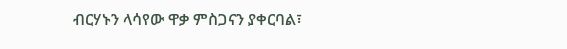ብርሃኑን ላሳየው ዋቃ ምስጋናን ያቀርባል፣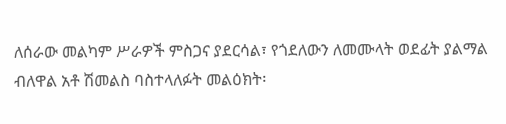ለሰራው መልካም ሥራዎች ምስጋና ያደርሳል፣ የጎደለውን ለመሙላት ወደፊት ያልማል ብለዋል አቶ ሽመልስ ባስተላለፉት መልዕክት፡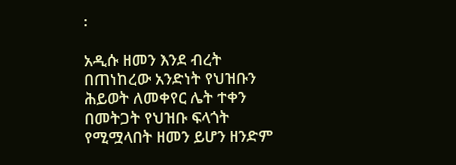፡

አዲሱ ዘመን እንደ ብረት በጠነከረው አንድነት የህዝቡን ሕይወት ለመቀየር ሌት ተቀን በመትጋት የህዝቡ ፍላጎት የሚሟላበት ዘመን ይሆን ዘንድም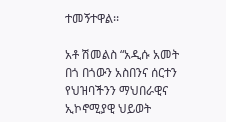ተመኝተዋል፡፡

አቶ ሽመልስ “አዲሱ አመት በጎ በጎውን አስበንና ሰርተን የህዝባችንን ማህበራዊና ኢኮኖሚያዊ ህይወት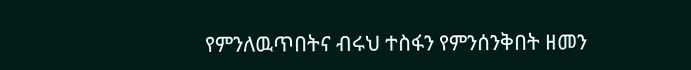የምንለዉጥበትና ብሩህ ተስፋን የምንሰንቅበት ዘመን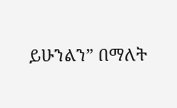ይሁንልን” በማለት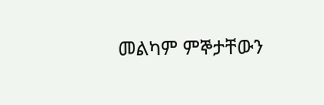መልካም ምኞታቸውን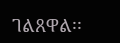ገልጸዋል፡፡